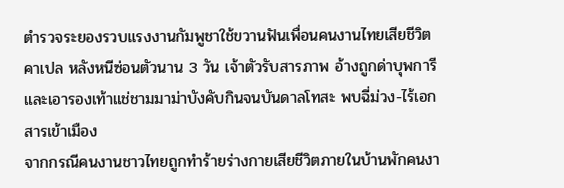ตำรวจระยองรวบแรงงานกัมพูชาใช้ขวานฟันเพื่อนคนงานไทยเสียชีวิตคาเปล หลังหนีซ่อนตัวนาน 3 วัน เจ้าตัวรับสารภาพ อ้างถูกด่าบุพการีและเอารองเท้าแช่ชามมาม่าบังคับกินจนบันดาลโทสะ พบฉี่ม่วง-ไร้เอกสารเข้าเมือง
จากกรณีคนงานชาวไทยถูกทำร้ายร่างกายเสียชีวิตภายในบ้านพักคนงา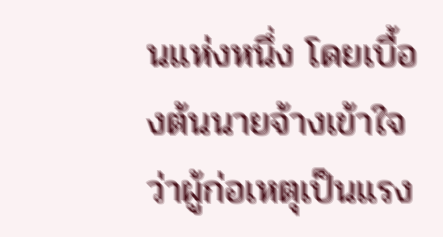นแห่งหนึ่ง โดยเบื้องต้นนายจ้างเข้าใจว่าผู้ก่อเหตุเป็นแรง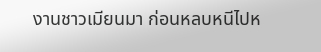งานชาวเมียนมา ก่อนหลบหนีไปห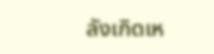ลังเกิดเห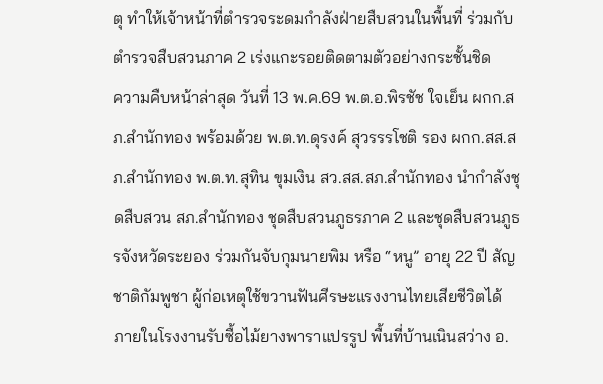ตุ ทำให้เจ้าหน้าที่ตำรวจระดมกำลังฝ่ายสืบสวนในพื้นที่ ร่วมกับตำรวจสืบสวนภาค 2 เร่งแกะรอยติดตามตัวอย่างกระชั้นชิด
ความคืบหน้าล่าสุด วันที่ 13 พ.ค.69 พ.ต.อ.พิรชัช ใจเย็น ผกก.สภ.สำนักทอง พร้อมด้วย พ.ต.ท.ดุรงค์ สุวรรรโชติ รอง ผกก.สส.สภ.สำนักทอง พ.ต.ท.สุทิน ขุมเงิน สว.สส.สภ.สำนักทอง นำกำลังชุดสืบสวน สภ.สำนักทอง ชุดสืบสวนภูธรภาค 2 และชุดสืบสวนภูธรจังหวัดระยอง ร่วมกันจับกุมนายพิม หรือ “หนู” อายุ 22 ปี สัญชาติกัมพูชา ผู้ก่อเหตุใช้ขวานฟันศีรษะแรงงานไทยเสียชีวิตได้ ภายในโรงงานรับซื้อไม้ยางพาราแปรรูป พื้นที่บ้านเนินสว่าง อ.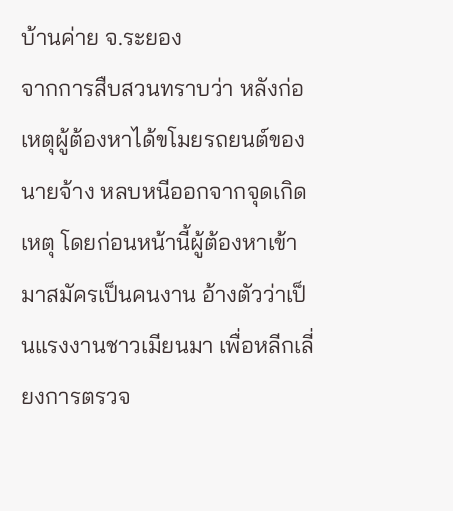บ้านค่าย จ.ระยอง
จากการสืบสวนทราบว่า หลังก่อเหตุผู้ต้องหาได้ขโมยรถยนต์ของนายจ้าง หลบหนีออกจากจุดเกิดเหตุ โดยก่อนหน้านี้ผู้ต้องหาเข้ามาสมัครเป็นคนงาน อ้างตัวว่าเป็นแรงงานชาวเมียนมา เพื่อหลีกเลี่ยงการตรวจ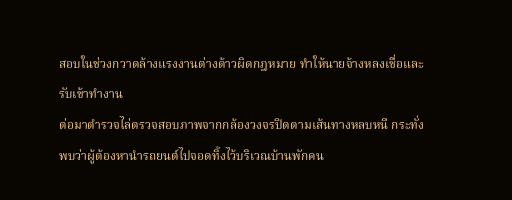สอบในช่วงกวาดล้างแรงงานต่างด้าวผิดกฎหมาย ทำให้นายจ้างหลงเชื่อและรับเข้าทำงาน
ต่อมาตำรวจไล่ตรวจสอบภาพจากกล้องวงจรปิดตามเส้นทางหลบหนี กระทั่งพบว่าผู้ต้องหานำรถยนต์ไปจอดทิ้งไว้บริเวณบ้านพักคน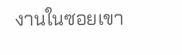งานในซอยเขา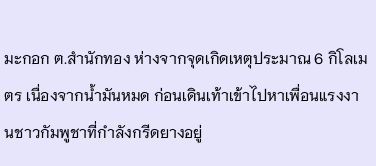มะกอก ต.สำนักทอง ห่างจากจุดเกิดเหตุประมาณ 6 กิโลเมตร เนื่องจากน้ำมันหมด ก่อนเดินเท้าเข้าไปหาเพื่อนแรงงานชาวกัมพูชาที่กำลังกรีดยางอยู่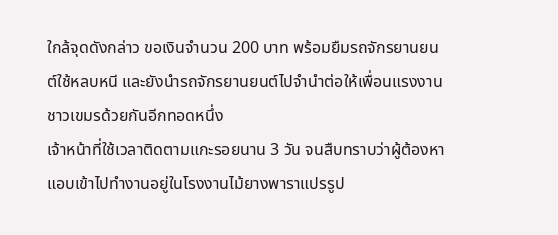ใกล้จุดดังกล่าว ขอเงินจำนวน 200 บาท พร้อมยืมรถจักรยานยนต์ใช้หลบหนี และยังนำรถจักรยานยนต์ไปจำนำต่อให้เพื่อนแรงงานชาวเขมรด้วยกันอีกทอดหนึ่ง
เจ้าหน้าที่ใช้เวลาติดตามแกะรอยนาน 3 วัน จนสืบทราบว่าผู้ต้องหาแอบเข้าไปทำงานอยู่ในโรงงานไม้ยางพาราแปรรูป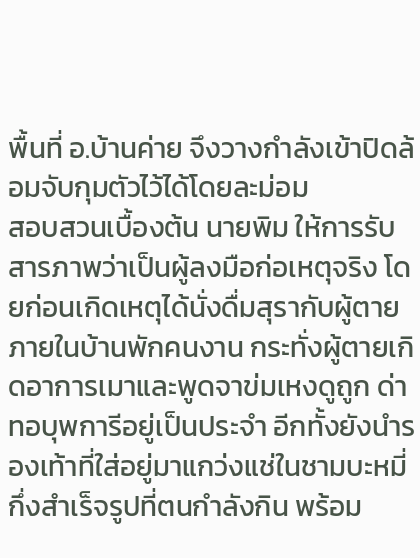พื้นที่ อ.บ้านค่าย จึงวางกำลังเข้าปิดล้อมจับกุมตัวไว้ได้โดยละม่อม
สอบสวนเบื้องต้น นายพิม ให้การรับสารภาพว่าเป็นผู้ลงมือก่อเหตุจริง โดยก่อนเกิดเหตุได้นั่งดื่มสุรากับผู้ตายภายในบ้านพักคนงาน กระทั่งผู้ตายเกิดอาการเมาและพูดจาข่มเหงดูถูก ด่าทอบุพการีอยู่เป็นประจำ อีกทั้งยังนำรองเท้าที่ใส่อยู่มาแกว่งแช่ในชามบะหมี่กึ่งสำเร็จรูปที่ตนกำลังกิน พร้อม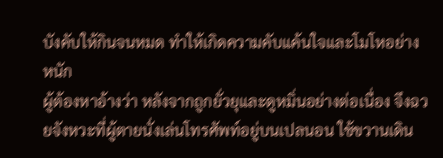บังคับให้กินจนหมด ทำให้เกิดความคับแค้นใจและโมโหอย่างหนัก
ผู้ต้องหาอ้างว่า หลังจากถูกยั่วยุและดูหมิ่นอย่างต่อเนื่อง จึงฉวยจังหวะที่ผู้ตายนั่งเล่นโทรศัพท์อยู่บนเปลนอน ใช้ขวานเดิน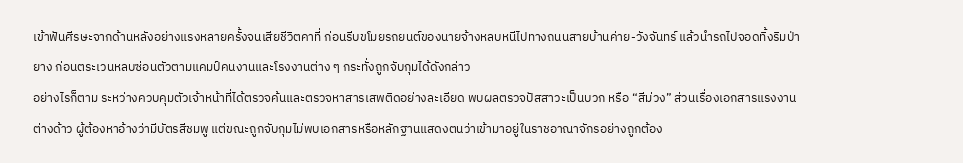เข้าฟันศีรษะจากด้านหลังอย่างแรงหลายครั้งจนเสียชีวิตคาที่ ก่อนรีบขโมยรถยนต์ของนายจ้างหลบหนีไปทางถนนสายบ้านค่าย-วังจันทร์ แล้วนำรถไปจอดทิ้งริมป่ายาง ก่อนตระเวนหลบซ่อนตัวตามแคมป์คนงานและโรงงานต่าง ๆ กระทั่งถูกจับกุมได้ดังกล่าว
อย่างไรก็ตาม ระหว่างควบคุมตัวเจ้าหน้าที่ได้ตรวจค้นและตรวจหาสารเสพติดอย่างละเอียด พบผลตรวจปัสสาวะเป็นบวก หรือ “สีม่วง” ส่วนเรื่องเอกสารแรงงานต่างด้าว ผู้ต้องหาอ้างว่ามีบัตรสีชมพู แต่ขณะถูกจับกุมไม่พบเอกสารหรือหลักฐานแสดงตนว่าเข้ามาอยู่ในราชอาณาจักรอย่างถูกต้อง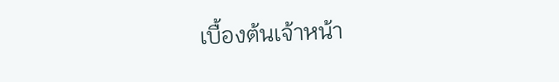เบื้องต้นเจ้าหน้า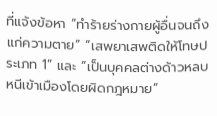ที่แจ้งข้อหา “ทำร้ายร่างกายผู้อื่นจนถึงแก่ความตาย” “เสพยาเสพติดให้โทษประเภท 1” และ “เป็นบุคคลต่างด้าวหลบหนีเข้าเมืองโดยผิดกฎหมาย”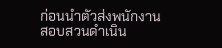ก่อนนำตัวส่งพนักงานสอบสวนดำเนิน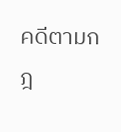คดีตามกฎ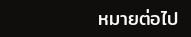หมายต่อไป